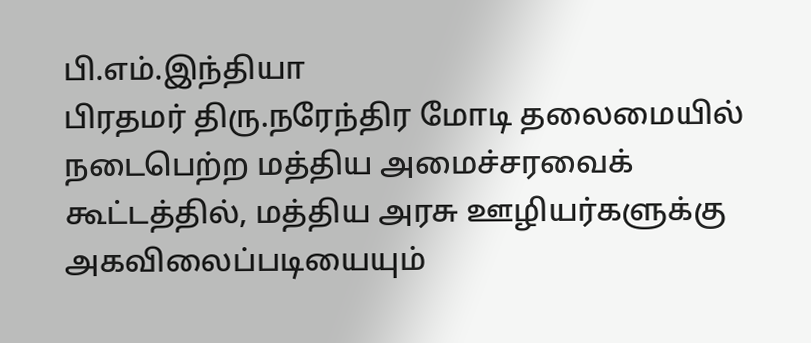பி.எம்.இந்தியா
பிரதமர் திரு.நரேந்திர மோடி தலைமையில் நடைபெற்ற மத்திய அமைச்சரவைக் கூட்டத்தில், மத்திய அரசு ஊழியர்களுக்கு அகவிலைப்படியையும்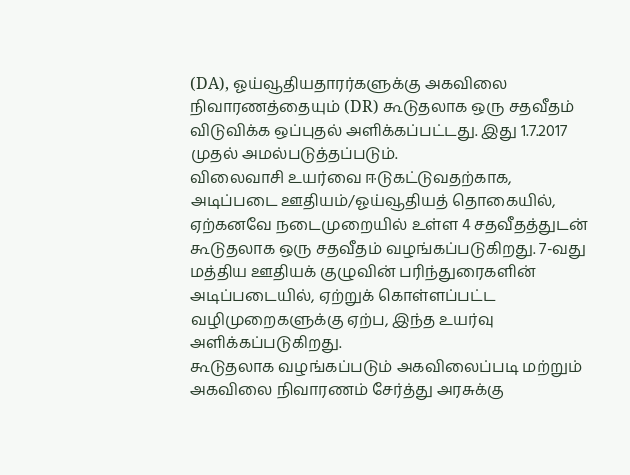(DA), ஓய்வூதியதாரர்களுக்கு அகவிலை நிவாரணத்தையும் (DR) கூடுதலாக ஒரு சதவீதம் விடுவிக்க ஒப்புதல் அளிக்கப்பட்டது. இது 1.7.2017 முதல் அமல்படுத்தப்படும்.
விலைவாசி உயர்வை ஈடுகட்டுவதற்காக, அடிப்படை ஊதியம்/ஓய்வூதியத் தொகையில், ஏற்கனவே நடைமுறையில் உள்ள 4 சதவீதத்துடன் கூடுதலாக ஒரு சதவீதம் வழங்கப்படுகிறது. 7-வது மத்திய ஊதியக் குழுவின் பரிந்துரைகளின் அடிப்படையில், ஏற்றுக் கொள்ளப்பட்ட வழிமுறைகளுக்கு ஏற்ப, இந்த உயர்வு அளிக்கப்படுகிறது.
கூடுதலாக வழங்கப்படும் அகவிலைப்படி மற்றும் அகவிலை நிவாரணம் சேர்த்து அரசுக்கு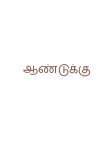ஆண்டுக்கு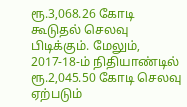ரூ.3,068.26 கோடி கூடுதல் செலவு பிடிக்கும். மேலும், 2017-18-ம் நிதியாண்டில் ரூ.2,045.50 கோடி செலவு ஏற்படும்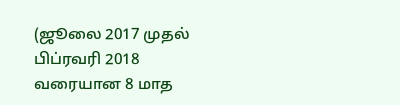(ஜூலை 2017 முதல் பிப்ரவரி 2018 வரையான 8 மாத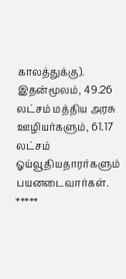காலத்துக்கு). இதன்மூலம், 49.26 லட்சம் மத்திய அரசு ஊழியர்களும், 61.17 லட்சம் ஓய்வூதியதாரர்களும் பயனடைவார்கள்.
*****